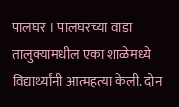पालघर । पालघरच्या वाडा तालुक्यामधील एका शाळेमध्ये विद्यार्थ्यांनी आत्महत्या केली. दोन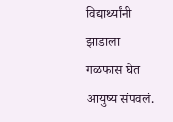विद्यार्थ्यांनी झाडाला गळफास घेत आयुष्य संपवलं.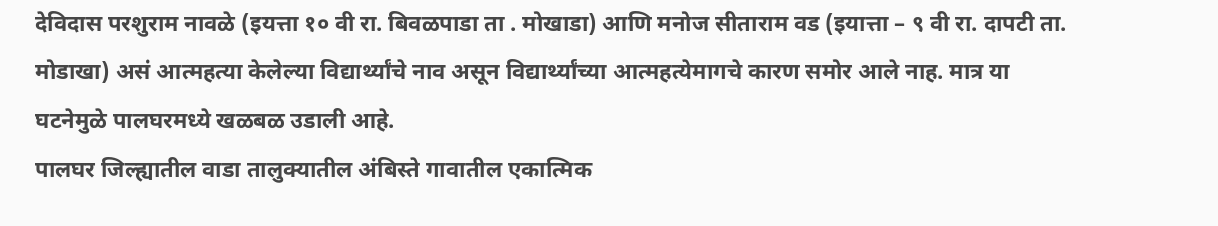देविदास परशुराम नावळे (इयत्ता १० वी रा. बिवळपाडा ता . मोखाडा) आणि मनोज सीताराम वड (इयात्ता – ९ वी रा. दापटी ता. मोडाखा) असं आत्महत्या केलेल्या विद्यार्थ्यांचे नाव असून विद्यार्थ्यांच्या आत्महत्येमागचे कारण समोर आले नाह. मात्र या घटनेमुळे पालघरमध्ये खळबळ उडाली आहे.
पालघर जिल्ह्यातील वाडा तालुक्यातील अंबिस्ते गावातील एकात्मिक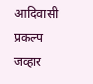आदिवासी प्रकल्प जव्हार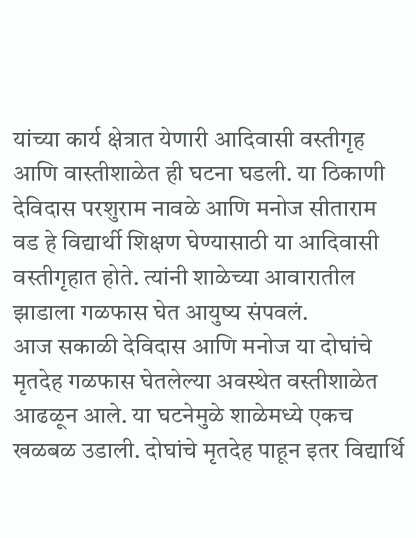यांच्या कार्य क्षेत्रात येणारी आदिवासी वस्तीगृह आणि वास्तीशाळेत ही घटना घडली. या ठिकाणी देविदास परशुराम नावळे आणि मनोज सीताराम वड हे विद्यार्थी शिक्षण घेण्यासाठी या आदिवासी वस्तीगृहात होते. त्यांनी शाळेच्या आवारातील झाडाला गळफास घेत आयुष्य संपवलं.
आज सकाळी देविदास आणि मनोज या दोघांचे मृतदेह गळफास घेतलेल्या अवस्थेत वस्तीशाळेत आढळून आले. या घटनेमुळे शाळेमध्ये एकच खळबळ उडाली. दोघांचे मृतदेह पाहून इतर विद्यार्थि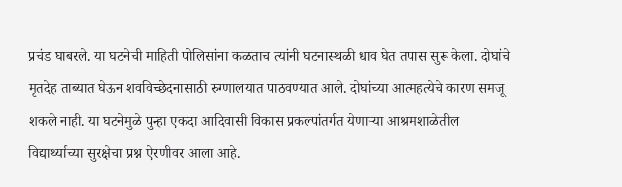प्रचंड घाबरले. या घटनेची माहिती पोलिसांना कळताच त्यांनी घटनास्थळी धाव घेत तपास सुरू केला. दोघांचे मृतदेह ताब्यात घेऊन शवविच्छेदनासाठी रुग्णालयात पाठवण्यात आले. दोघांच्या आत्महत्येचे कारण समजू शकले नाही. या घटनेमुळे पुन्हा एकदा आदिवासी विकास प्रकल्पांतर्गत येणाऱ्या आश्रमशाळेतील विद्यार्थ्याच्या सुरक्षेचा प्रश्न ऐरणीवर आला आहे.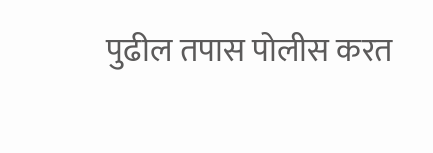पुढील तपास पोलीस करत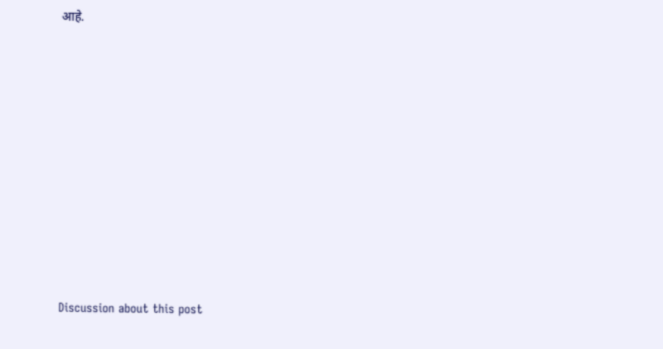आहे.















Discussion about this post